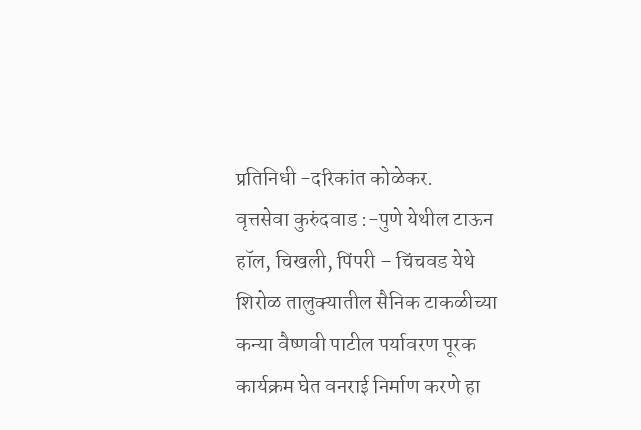प्रतिनिधी -दरिकांत कोळेकर.
वृत्तसेवा कुरुंदवाड :-पुणे येथील टाऊन हॉल, चिखली, पिंपरी – चिंचवड येथे शिरोळ तालुक्यातील सैनिक टाकळीच्या कन्या वैष्णवी पाटील पर्यावरण पूरक कार्यक्रम घेत वनराई निर्माण करणे हा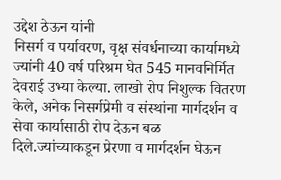उद्देश ठेऊन यांनी
निसर्ग व पर्यावरण, वृक्ष संवर्धनाच्या कार्यामध्ये ज्यांनी 40 वर्ष परिश्रम घेत 545 मानवनिर्मित देवराई उभ्या केल्या. लाखो रोप निशुल्क वितरण केले, अनेक निसर्गप्रेमी व संस्थांना मार्गदर्शन व सेवा कार्यासाठी रोप देऊन बळ दिले.ज्यांच्याकडून प्रेरणा व मार्गदर्शन घेऊन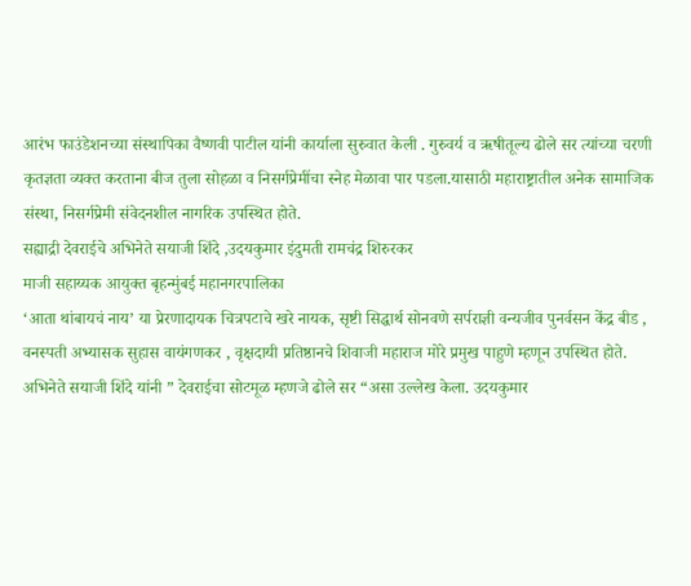आरंभ फाउंडेशनच्या संस्थापिका वैष्णवी पाटील यांनी कार्याला सुरुवात केली . गुरुवर्य व ऋषीतूल्य ढोले सर त्यांच्या चरणी कृतज्ञता व्यक्त करताना बीज तुला सोहळा व निसर्गप्रेमींचा स्नेह मेळावा पार पडला.यासाठी महाराष्ट्रातील अनेक सामाजिक संस्था, निसर्गप्रेमी संवेदनशील नागरिक उपस्थित होते.
सह्याद्री देवराईचे अभिनेते सयाजी शिंदे ,उदयकुमार इंदुमती रामचंद्र शिरुरकर
माजी सहाय्यक आयुक्त बृहन्मुंबई महानगरपालिका
‘आता थांबायचं नाय’ या प्रेरणादायक चित्रपटाचे खरे नायक, सृष्टी सिद्धार्थ सोनवणे सर्पराज्ञी वन्यजीव पुनर्वसन केंद्र बीड , वनस्पती अभ्यासक सुहास वायंगणकर , वृक्षदायी प्रतिष्ठानचे शिवाजी महाराज मोरे प्रमुख पाहुणे म्हणून उपस्थित होते.
अभिनेते सयाजी शिंदे यांनी ” देवराईचा सोटमूळ म्हणजे ढोले सर “असा उल्लेख केला. उदयकुमार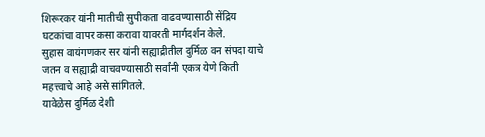शिरूरकर यांनी मातीची सुपीकता वाढवण्यासाठी सेंद्रिय घटकांचा वापर कसा करावा यावरती मार्गदर्शन केले.
सुहास वायंगणकर सर यांनी सह्याद्रीतील दुर्मिळ वन संपदा याचे जतन व सह्याद्री वाचवण्यासाठी सर्वांनी एकत्र येणे किती महत्त्वाचे आहे असे सांगितले.
यावेळेस दुर्मिळ देशी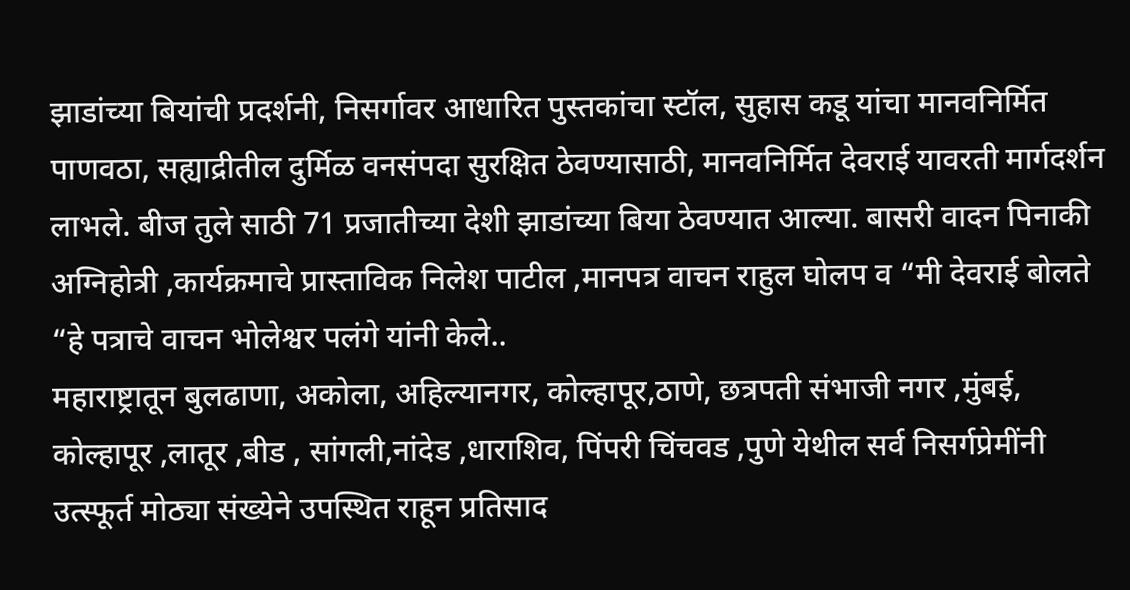झाडांच्या बियांची प्रदर्शनी, निसर्गावर आधारित पुस्तकांचा स्टॉल, सुहास कडू यांचा मानवनिर्मित पाणवठा, सह्याद्रीतील दुर्मिळ वनसंपदा सुरक्षित ठेवण्यासाठी, मानवनिर्मित देवराई यावरती मार्गदर्शन लाभले. बीज तुले साठी 71 प्रजातीच्या देशी झाडांच्या बिया ठेवण्यात आल्या. बासरी वादन पिनाकी अग्निहोत्री ,कार्यक्रमाचे प्रास्ताविक निलेश पाटील ,मानपत्र वाचन राहुल घोलप व “मी देवराई बोलते “हे पत्राचे वाचन भोलेश्वर पलंगे यांनी केले..
महाराष्ट्रातून बुलढाणा, अकोला, अहिल्यानगर, कोल्हापूर,ठाणे, छत्रपती संभाजी नगर ,मुंबई, कोल्हापूर ,लातूर ,बीड , सांगली,नांदेड ,धाराशिव, पिंपरी चिंचवड ,पुणे येथील सर्व निसर्गप्रेमींनी उत्स्फूर्त मोठ्या संख्येने उपस्थित राहून प्रतिसाद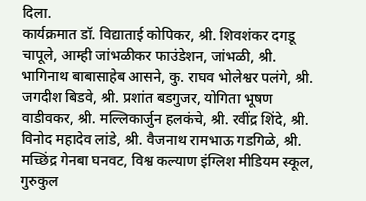दिला.
कार्यक्रमात डॉ. विद्याताई कोपिकर, श्री. शिवशंकर दगडू चापूले, आम्ही जांभळीकर फाउंडेशन, जांभळी, श्री. भागिनाथ बाबासाहेब आसने, कु. राघव भोलेश्वर पलंगे, श्री. जगदीश बिडवे, श्री. प्रशांत बडगुजर, योगिता भूषण वाडीवकर, श्री. मल्लिकार्जुन हलकंचे, श्री. रवींद्र शिंदे, श्री. विनोद महादेव लांडे, श्री. वैजनाथ रामभाऊ गडगिळे, श्री. मच्छिंद्र गेनबा घनवट, विश्व कल्याण इंग्लिश मीडियम स्कूल, गुरुकुल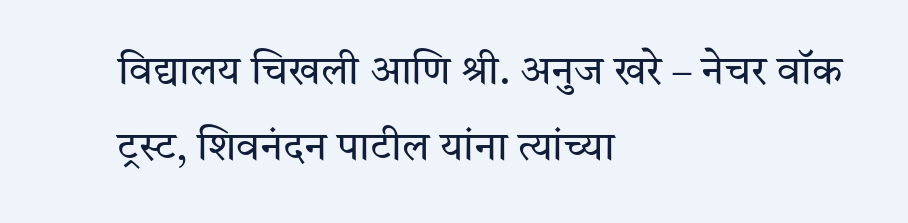विद्यालय चिखली आणि श्री. अनुज खरे – नेचर वॉक ट्रस्ट, शिवनंदन पाटील यांना त्यांच्या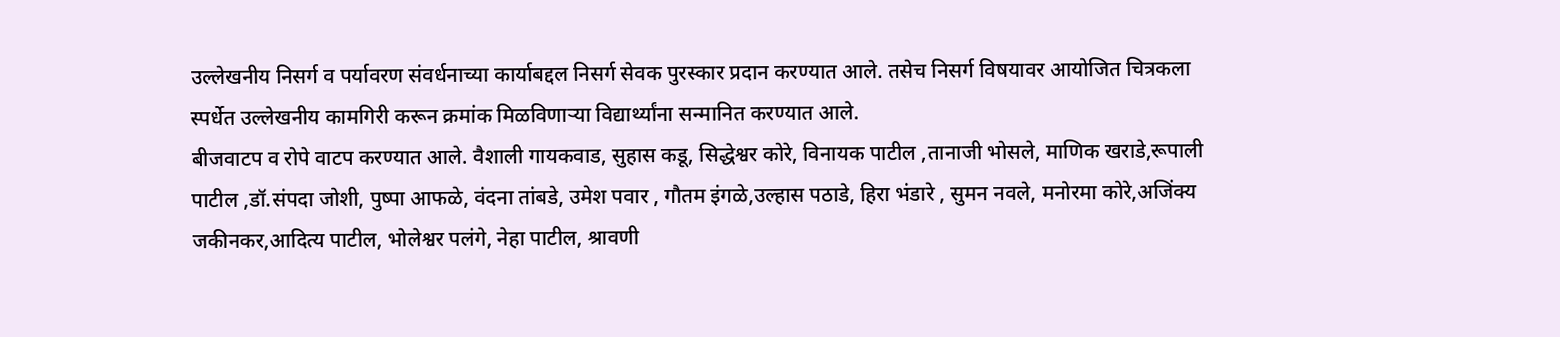उल्लेखनीय निसर्ग व पर्यावरण संवर्धनाच्या कार्याबद्दल निसर्ग सेवक पुरस्कार प्रदान करण्यात आले. तसेच निसर्ग विषयावर आयोजित चित्रकला स्पर्धेत उल्लेखनीय कामगिरी करून क्रमांक मिळविणाऱ्या विद्यार्थ्यांना सन्मानित करण्यात आले.
बीजवाटप व रोपे वाटप करण्यात आले. वैशाली गायकवाड, सुहास कडू, सिद्धेश्वर कोरे, विनायक पाटील ,तानाजी भोसले, माणिक खराडे,रूपाली पाटील ,डॉ.संपदा जोशी, पुष्पा आफळे, वंदना तांबडे, उमेश पवार , गौतम इंगळे,उल्हास पठाडे, हिरा भंडारे , सुमन नवले, मनोरमा कोरे,अजिंक्य जकीनकर,आदित्य पाटील, भोलेश्वर पलंगे, नेहा पाटील, श्रावणी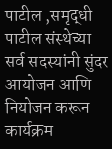पाटील ,समृद्धी पाटील संस्थेच्या सर्व सदस्यांनी सुंदर आयोजन आणि नियोजन करून कार्यक्रम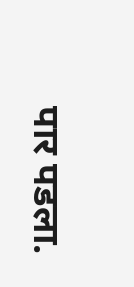पार पडला.